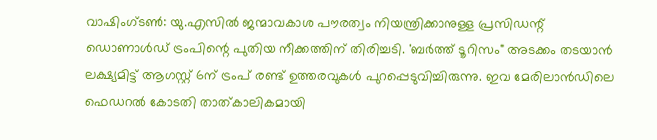വാഷിംഗ്ടൺ: യു.എസിൽ ജന്മാവകാശ പൗരത്വം നിയന്ത്രിക്കാനുള്ള പ്രസിഡന്റ് ഡൊണാൾഡ് ട്രംപിന്റെ പുതിയ നീക്കത്തിന് തിരിച്ചടി. 'ബർത്ത് ടൂറിസം" അടക്കം തടയാൻ ലക്ഷ്യമിട്ട് ആഗസ്റ്റ് 6ന് ട്രംപ് രണ്ട് ഉത്തരവുകൾ പുറപ്പെടുവിച്ചിരുന്നു. ഇവ മേരിലാൻഡിലെ ഫെഡറൽ കോടതി താത്കാലികമായി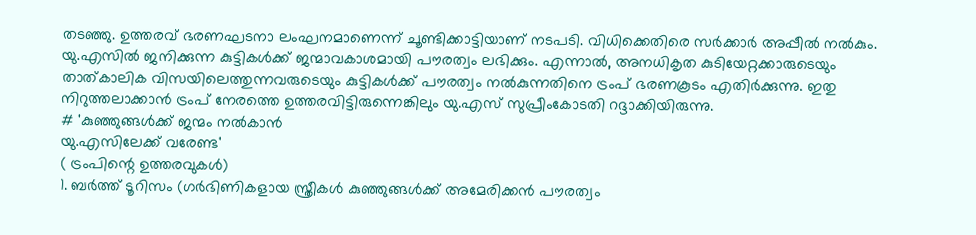തടഞ്ഞു. ഉത്തരവ് ഭരണഘടനാ ലംഘനമാണെന്ന് ചൂണ്ടിക്കാട്ടിയാണ് നടപടി. വിധിക്കെതിരെ സർക്കാർ അപ്പീൽ നൽകും. യു.എസിൽ ജനിക്കുന്ന കുട്ടികൾക്ക് ജന്മാവകാശമായി പൗരത്വം ലഭിക്കും. എന്നാൽ, അനധികൃത കുടിയേറ്റക്കാരുടെയും താത്കാലിക വിസയിലെത്തുന്നവരുടെയും കുട്ടികൾക്ക് പൗരത്വം നൽകുന്നതിനെ ട്രംപ് ഭരണകൂടം എതിർക്കുന്നു. ഇതു നിറുത്തലാക്കാൻ ട്രംപ് നേരത്തെ ഉത്തരവിട്ടിരുന്നെങ്കിലും യു.എസ് സുപ്രീംകോടതി റദ്ദാക്കിയിരുന്നു.
# 'കുഞ്ഞുങ്ങൾക്ക് ജന്മം നൽകാൻ
യു.എസിലേക്ക് വരേണ്ട'
( ട്രംപിന്റെ ഉത്തരവുകൾ)
1. ബർത്ത് ടൂറിസം (ഗർഭിണികളായ സ്ത്രീകൾ കുഞ്ഞുങ്ങൾക്ക് അമേരിക്കൻ പൗരത്വം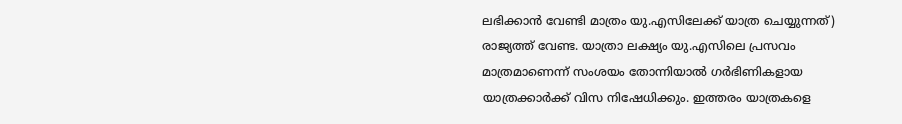ലഭിക്കാൻ വേണ്ടി മാത്രം യു.എസിലേക്ക് യാത്ര ചെയ്യുന്നത്) രാജ്യത്ത് വേണ്ട. യാത്രാ ലക്ഷ്യം യു.എസിലെ പ്രസവം മാത്രമാണെന്ന് സംശയം തോന്നിയാൽ ഗർഭിണികളായ യാത്രക്കാർക്ക് വിസ നിഷേധിക്കും. ഇത്തരം യാത്രകളെ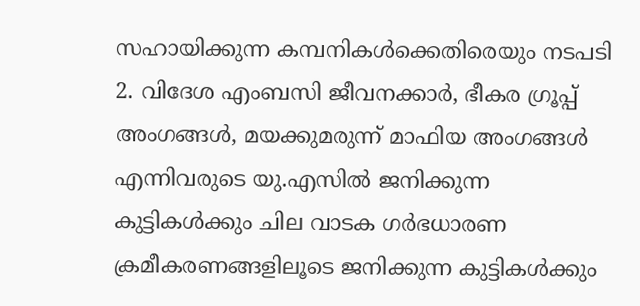സഹായിക്കുന്ന കമ്പനികൾക്കെതിരെയും നടപടി
2. വിദേശ എംബസി ജീവനക്കാർ, ഭീകര ഗ്രൂപ്പ് അംഗങ്ങൾ, മയക്കുമരുന്ന് മാഫിയ അംഗങ്ങൾ എന്നിവരുടെ യു.എസിൽ ജനിക്കുന്ന കുട്ടികൾക്കും ചില വാടക ഗർഭധാരണ ക്രമീകരണങ്ങളിലൂടെ ജനിക്കുന്ന കുട്ടികൾക്കും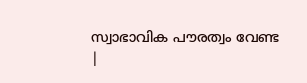സ്വാഭാവിക പൗരത്വം വേണ്ട
|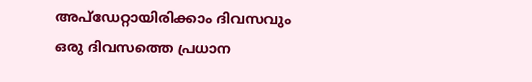അപ്ഡേറ്റായിരിക്കാം ദിവസവും
ഒരു ദിവസത്തെ പ്രധാന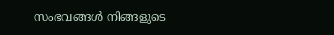സംഭവങ്ങൾ നിങ്ങളുടെ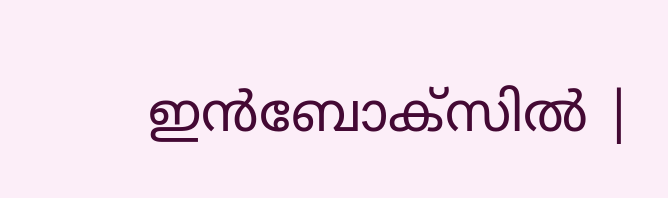ഇൻബോക്സിൽ |